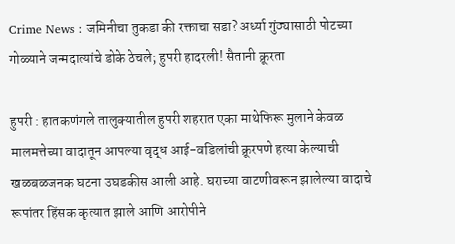Crime News : जमिनीचा तुकडा की रक्ताचा सडा? अर्ध्या गुंठ्यासाठी पोटच्या गोळ्याने जन्मदात्यांचे डोके ठेचले; हुपरी हादरली! सैतानी क्रूरता

हुपरी : हातकणंगले तालुक्यातील हुपरी शहरात एका माथेफिरू मुलाने केवळ मालमत्तेच्या वादातून आपल्या वृद्ध आई-वडिलांची क्रूरपणे हत्या केल्याची खळबळजनक घटना उघडकीस आली आहे. घराच्या वाटणीवरून झालेल्या वादाचे रूपांतर हिंसक कृत्यात झाले आणि आरोपीने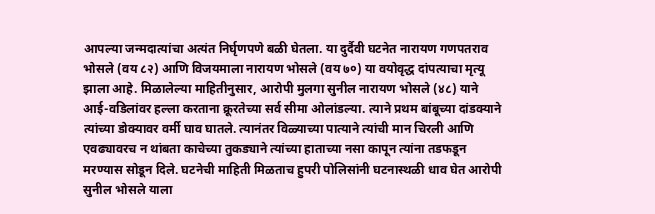आपल्या जन्मदात्यांचा अत्यंत निर्घृणपणे बळी घेतला. या दुर्दैवी घटनेत नारायण गणपतराव भोसले (वय ८२) आणि विजयमाला नारायण भोसले (वय ७०) या वयोवृद्ध दांपत्याचा मृत्यू झाला आहे. मिळालेल्या माहितीनुसार, आरोपी मुलगा सुनील नारायण भोसले (४८) याने आई-वडिलांवर हल्ला करताना क्रूरतेच्या सर्व सीमा ओलांडल्या. त्याने प्रथम बांबूच्या दांडक्याने त्यांच्या डोक्यावर वर्मी घाव घातले. त्यानंतर विळ्याच्या पात्याने त्यांची मान चिरली आणि एवढ्यावरच न थांबता काचेच्या तुकड्याने त्यांच्या हाताच्या नसा कापून त्यांना तडफडून मरण्यास सोडून दिले. घटनेची माहिती मिळताच हुपरी पोलिसांनी घटनास्थळी धाव घेत आरोपी सुनील भोसले याला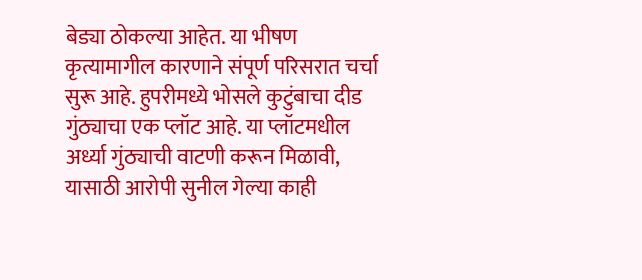बेड्या ठोकल्या आहेत. या भीषण कृत्यामागील कारणाने संपूर्ण परिसरात चर्चा सुरू आहे. हुपरीमध्ये भोसले कुटुंबाचा दीड गुंठ्याचा एक प्लॉट आहे. या प्लॉटमधील अर्ध्या गुंठ्याची वाटणी करून मिळावी, यासाठी आरोपी सुनील गेल्या काही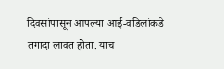दिवसांपासून आपल्या आई-वडिलांकडे तगादा लावत होता. याच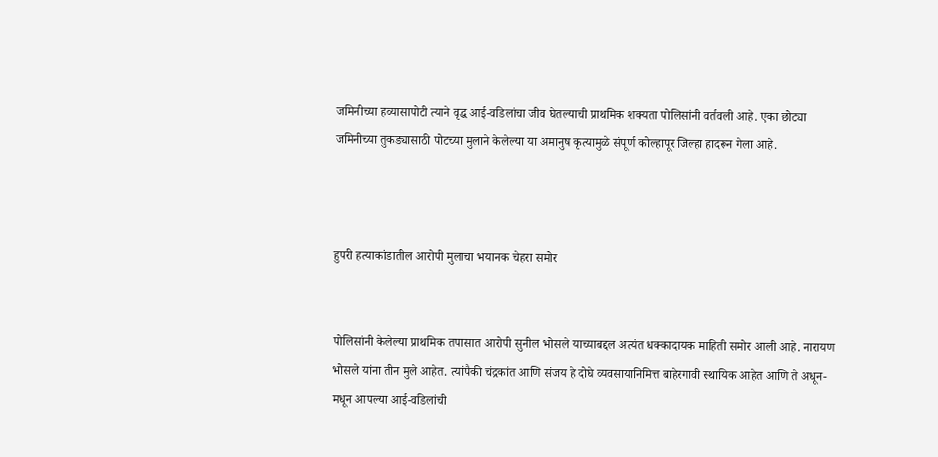जमिनीच्या हव्यासापोटी त्याने वृद्ध आई-वडिलांचा जीव घेतल्याची प्राथमिक शक्यता पोलिसांनी वर्तवली आहे. एका छोट्या जमिनीच्या तुकड्यासाठी पोटच्या मुलाने केलेल्या या अमानुष कृत्यामुळे संपूर्ण कोल्हापूर जिल्हा हादरून गेला आहे.



हुपरी हत्याकांडातील आरोपी मुलाचा भयानक चेहरा समोर


पोलिसांनी केलेल्या प्राथमिक तपासात आरोपी सुनील भोसले याच्याबद्दल अत्यंत धक्कादायक माहिती समोर आली आहे. नारायण भोसले यांना तीन मुले आहेत. त्यांपैकी चंद्रकांत आणि संजय हे दोघे व्यवसायानिमित्त बाहेरगावी स्थायिक आहेत आणि ते अधून-मधून आपल्या आई-वडिलांची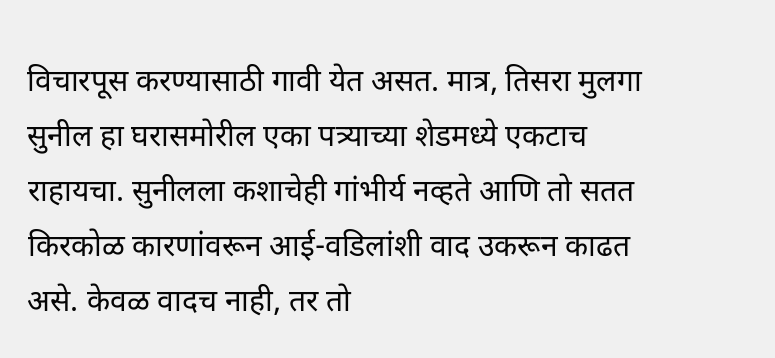विचारपूस करण्यासाठी गावी येत असत. मात्र, तिसरा मुलगा सुनील हा घरासमोरील एका पत्र्याच्या शेडमध्ये एकटाच राहायचा. सुनीलला कशाचेही गांभीर्य नव्हते आणि तो सतत किरकोळ कारणांवरून आई-वडिलांशी वाद उकरून काढत असे. केवळ वादच नाही, तर तो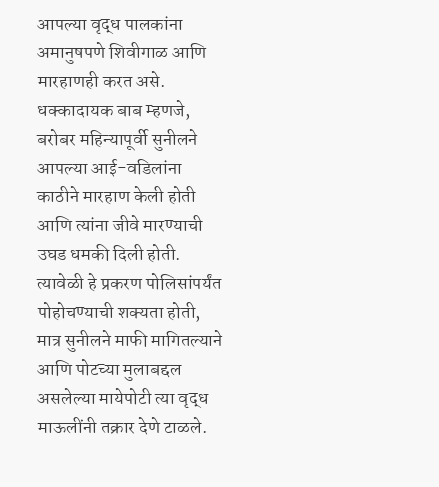आपल्या वृद्ध पालकांना अमानुषपणे शिवीगाळ आणि मारहाणही करत असे. धक्कादायक बाब म्हणजे, बरोबर महिन्यापूर्वी सुनीलने आपल्या आई-वडिलांना काठीने मारहाण केली होती आणि त्यांना जीवे मारण्याची उघड धमकी दिली होती. त्यावेळी हे प्रकरण पोलिसांपर्यंत पोहोचण्याची शक्यता होती, मात्र सुनीलने माफी मागितल्याने आणि पोटच्या मुलाबद्दल असलेल्या मायेपोटी त्या वृद्ध माऊलींनी तक्रार देणे टाळले.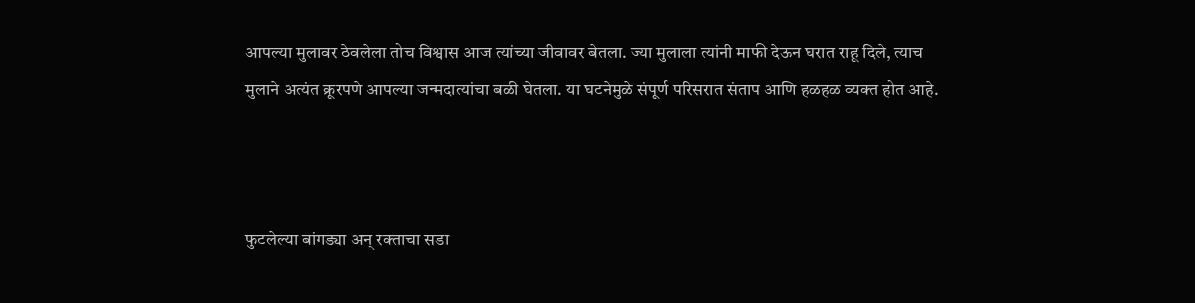आपल्या मुलावर ठेवलेला तोच विश्वास आज त्यांच्या जीवावर बेतला. ज्या मुलाला त्यांनी माफी देऊन घरात राहू दिले, त्याच मुलाने अत्यंत क्रूरपणे आपल्या जन्मदात्यांचा बळी घेतला. या घटनेमुळे संपूर्ण परिसरात संताप आणि हळहळ व्यक्त होत आहे.



फुटलेल्या बांगड्या अन् रक्ताचा सडा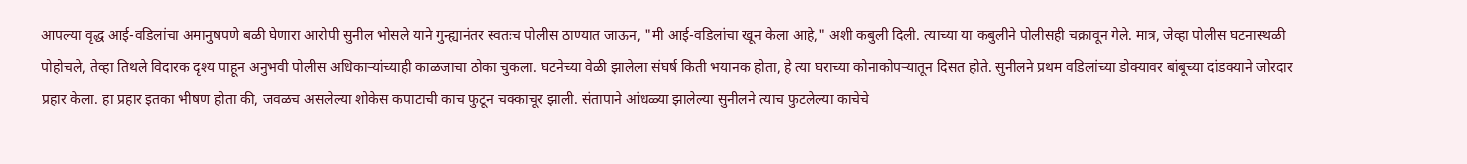आपल्या वृद्ध आई-वडिलांचा अमानुषपणे बळी घेणारा आरोपी सुनील भोसले याने गुन्ह्यानंतर स्वतःच पोलीस ठाण्यात जाऊन, "मी आई-वडिलांचा खून केला आहे," अशी कबुली दिली. त्याच्या या कबुलीने पोलीसही चक्रावून गेले. मात्र, जेव्हा पोलीस घटनास्थळी पोहोचले, तेव्हा तिथले विदारक दृश्य पाहून अनुभवी पोलीस अधिकाऱ्यांच्याही काळजाचा ठोका चुकला. घटनेच्या वेळी झालेला संघर्ष किती भयानक होता, हे त्या घराच्या कोनाकोपऱ्यातून दिसत होते. सुनीलने प्रथम वडिलांच्या डोक्यावर बांबूच्या दांडक्याने जोरदार प्रहार केला. हा प्रहार इतका भीषण होता की, जवळच असलेल्या शोकेस कपाटाची काच फुटून चक्काचूर झाली. संतापाने आंधळ्या झालेल्या सुनीलने त्याच फुटलेल्या काचेचे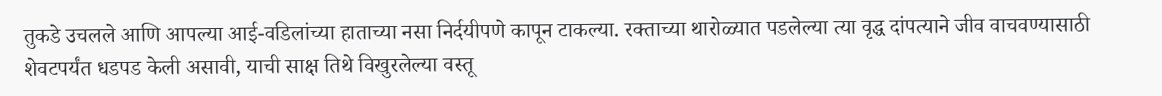तुकडे उचलले आणि आपल्या आई-वडिलांच्या हाताच्या नसा निर्दयीपणे कापून टाकल्या. रक्ताच्या थारोळ्यात पडलेल्या त्या वृद्ध दांपत्याने जीव वाचवण्यासाठी शेवटपर्यंत धडपड केली असावी, याची साक्ष तिथे विखुरलेल्या वस्तू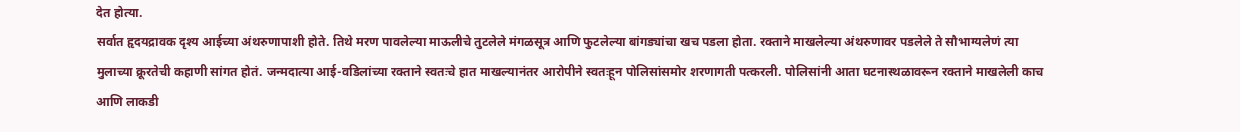देत होत्या.
सर्वात हृदयद्रावक दृश्य आईच्या अंथरुणापाशी होते. तिथे मरण पावलेल्या माऊलीचे तुटलेले मंगळसूत्र आणि फुटलेल्या बांगड्यांचा खच पडला होता. रक्ताने माखलेल्या अंथरुणावर पडलेले ते सौभाग्यलेणं त्या मुलाच्या क्रूरतेची कहाणी सांगत होतं. जन्मदात्या आई-वडिलांच्या रक्ताने स्वतःचे हात माखल्यानंतर आरोपीने स्वतःहून पोलिसांसमोर शरणागती पत्करली. पोलिसांनी आता घटनास्थळावरून रक्ताने माखलेली काच आणि लाकडी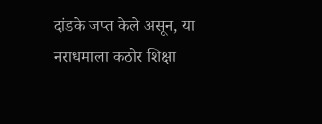दांडके जप्त केले असून, या नराधमाला कठोर शिक्षा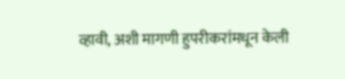व्हावी, अशी मागणी हुपरीकरांमधून केली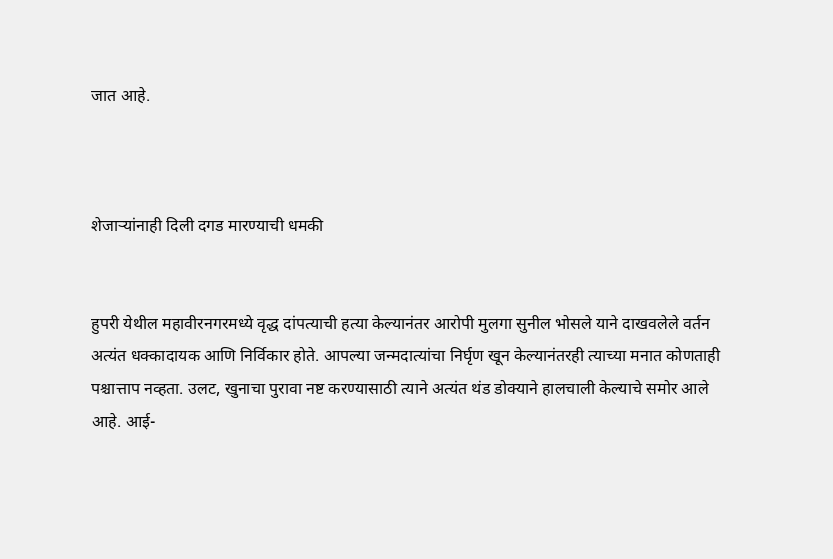जात आहे.



शेजाऱ्यांनाही दिली दगड मारण्याची धमकी


हुपरी येथील महावीरनगरमध्ये वृद्ध दांपत्याची हत्या केल्यानंतर आरोपी मुलगा सुनील भोसले याने दाखवलेले वर्तन अत्यंत धक्कादायक आणि निर्विकार होते. आपल्या जन्मदात्यांचा निर्घृण खून केल्यानंतरही त्याच्या मनात कोणताही पश्चात्ताप नव्हता. उलट, खुनाचा पुरावा नष्ट करण्यासाठी त्याने अत्यंत थंड डोक्याने हालचाली केल्याचे समोर आले आहे. आई-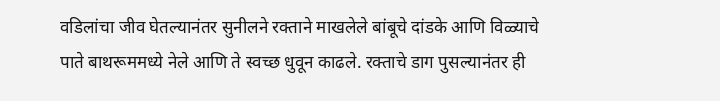वडिलांचा जीव घेतल्यानंतर सुनीलने रक्ताने माखलेले बांबूचे दांडके आणि विळ्याचे पाते बाथरूममध्ये नेले आणि ते स्वच्छ धुवून काढले. रक्ताचे डाग पुसल्यानंतर ही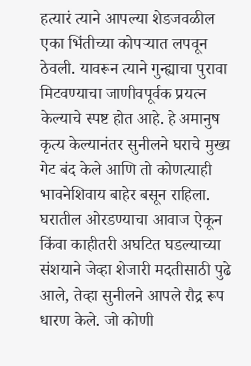हत्यारं त्याने आपल्या शेडजवळील एका भिंतीच्या कोपऱ्यात लपवून ठेवली. यावरून त्याने गुन्ह्याचा पुरावा मिटवण्याचा जाणीवपूर्वक प्रयत्न केल्याचे स्पष्ट होत आहे. हे अमानुष कृत्य केल्यानंतर सुनीलने घराचे मुख्य गेट बंद केले आणि तो कोणत्याही भावनेशिवाय बाहेर बसून राहिला. घरातील ओरडण्याचा आवाज ऐकून किंवा काहीतरी अघटित घडल्याच्या संशयाने जेव्हा शेजारी मदतीसाठी पुढे आले, तेव्हा सुनीलने आपले रौद्र रूप धारण केले. जो कोणी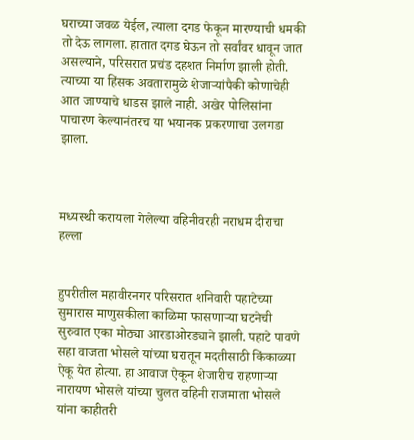घराच्या जवळ येईल, त्याला दगड फेकून मारण्याची धमकी तो देऊ लागला. हातात दगड घेऊन तो सर्वांवर धावून जात असल्याने, परिसरात प्रचंड दहशत निर्माण झाली होती. त्याच्या या हिंसक अवतारामुळे शेजाऱ्यांपैकी कोणाचेही आत जाण्याचे धाडस झाले नाही. अखेर पोलिसांना पाचारण केल्यानंतरच या भयानक प्रकरणाचा उलगडा झाला.



मध्यस्थी करायला गेलेल्या वहिनीवरही नराधम दीराचा हल्ला


हुपरीतील महावीरनगर परिसरात शनिवारी पहाटेच्या सुमारास माणुसकीला काळिमा फासणाऱ्या घटनेची सुरुवात एका मोठ्या आरडाओरड्याने झाली. पहाटे पावणे सहा वाजता भोसले यांच्या घरातून मदतीसाठी किंकाळ्या ऐकू येत होत्या. हा आवाज ऐकून शेजारीच राहणाऱ्या नारायण भोसले यांच्या चुलत वहिनी राजमाता भोसले यांना काहीतरी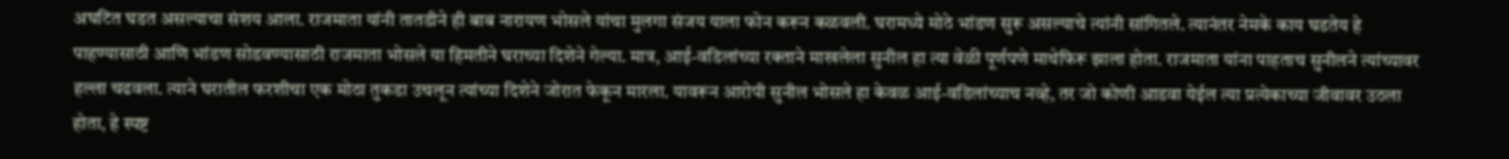अघटित घडत असल्याचा संशय आला. राजमाता यांनी तातडीने ही बाब नारायण भोसले यांचा मुलगा संजय याला फोन करून कळवली. घरामध्ये मोठे भांडण सुरू असल्याचे त्यांनी सांगितले. त्यानंतर नेमके काय घडतेय हे पाहण्यासाठी आणि भांडण सोडवण्यासाठी राजमाता भोसले या हिमतीने घराच्या दिशेने गेल्या. मात्र, आई-वडिलांच्या रक्ताने माखलेला सुनील हा त्या वेळी पूर्णपणे माथेफिरू झाला होता. राजमाता यांना पाहताच सुनीलने त्यांच्यावर हल्ला चढवला. त्याने घरातील फरशीचा एक मोठा तुकडा उचलून त्यांच्या दिशेने जोरात फेकून मारला. यावरून आरोपी सुनील भोसले हा केवळ आई-वडिलांच्याच नव्हे, तर जो कोणी आडवा येईल त्या प्रत्येकाच्या जीवावर उठला होता, हे स्पष्ट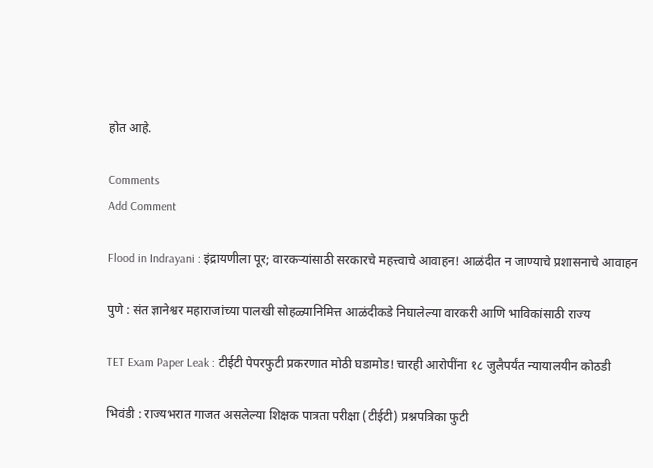होत आहे.

Comments
Add Comment

Flood in Indrayani : इंद्रायणीला पूर; वारकऱ्यांसाठी सरकारचे महत्त्वाचे आवाहन! आळंदीत न जाण्याचे प्रशासनाचे आवाहन

पुणे : संत ज्ञानेश्वर महाराजांच्या पालखी सोहळ्यानिमित्त आळंदीकडे निघालेल्या वारकरी आणि भाविकांसाठी राज्य

TET Exam Paper Leak : टीईटी पेपरफुटी प्रकरणात मोठी घडामोड! चारही आरोपींना १८ जुलैपर्यंत न्यायालयीन कोठडी

भिवंडी : राज्यभरात गाजत असलेल्या शिक्षक पात्रता परीक्षा (टीईटी) प्रश्नपत्रिका फुटी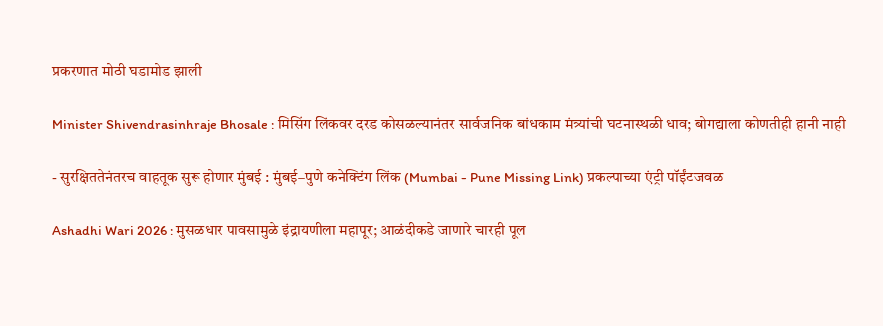प्रकरणात मोठी घडामोड झाली

Minister Shivendrasinhraje Bhosale : मिसिंग लिंकवर दरड कोसळल्यानंतर सार्वजनिक बांधकाम मंत्र्यांची घटनास्थळी धाव; बोगद्याला कोणतीही हानी नाही

- सुरक्षिततेनंतरच वाहतूक सुरू होणार मुंबई : मुंबई–पुणे कनेक्टिंग लिंक (Mumbai - Pune Missing Link) प्रकल्पाच्या एंट्री पॉईंटजवळ

Ashadhi Wari 2026 : मुसळधार पावसामुळे इंद्रायणीला महापूर; आळंदीकडे जाणारे चारही पूल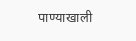पाण्याखाली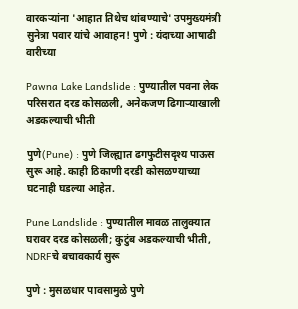वारकऱ्यांना 'आहात तिथेच थांबण्याचे' उपमुख्यमंत्री सुनेत्रा पवार यांचे आवाहन! पुणे : यंदाच्या आषाढी वारीच्या

Pawna Lake Landslide : पुण्यातील पवना लेक परिसरात दरड कोसळली, अनेकजण ढिगाऱ्याखाली अडकल्याची भीती

पुणे(Pune) : पुणे जिल्ह्यात ढगफुटीसदृश्य पाऊस सुरू आहे. काही ठिकाणी दरडी कोसळण्याच्या घटनाही घडल्या आहेत.

Pune Landslide : पुण्यातील मावळ तालुक्यात घरावर दरड कोसळली; कुटुंब अडकल्याची भीती, NDRFचे बचावकार्य सुरू

पुणे : मुसळधार पावसामुळे पुणे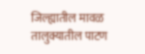जिल्ह्यातील मावळ तालुक्यातील पाटण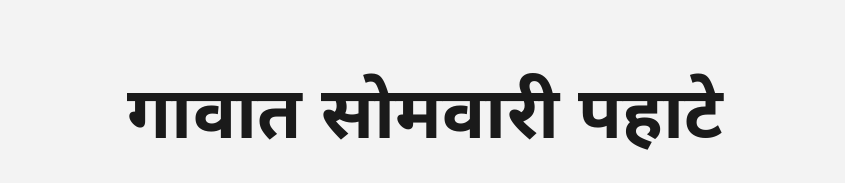गावात सोमवारी पहाटे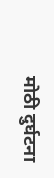मोठी दुर्घटना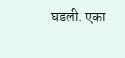घडली. एका